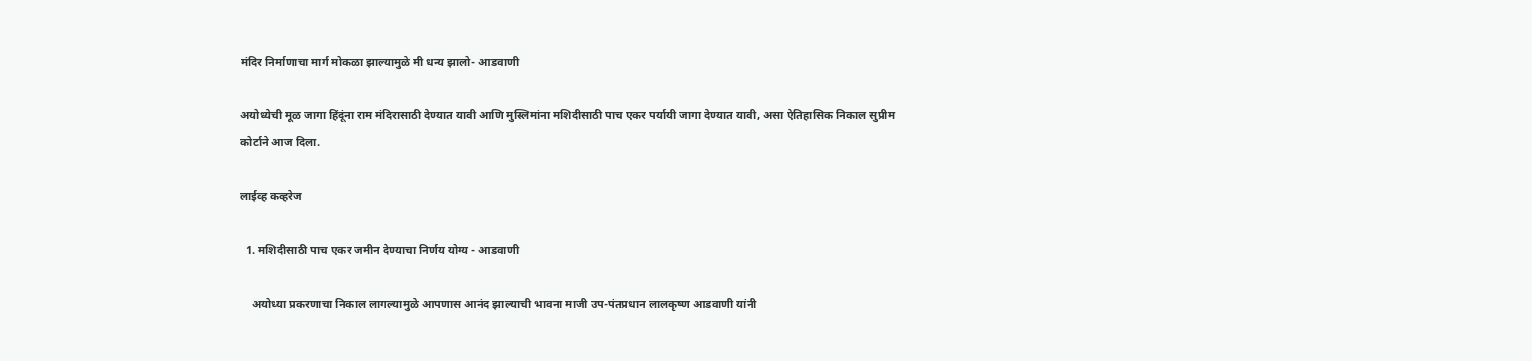मंदिर निर्माणाचा मार्ग मोकळा झाल्यामुळे मी धन्य झालो- आडवाणी

अयोध्येची मूळ जागा हिंदूंना राम मंदिरासाठी देण्यात यावी आणि मुस्लिमांना मशिदीसाठी पाच एकर पर्यायी जागा देण्यात यावी, असा ऐतिहासिक निकाल सुप्रीम कोर्टाने आज दिला.

लाईव्ह कव्हरेज

  1. मशिदीसाठी पाच एकर जमीन देण्याचा निर्णय योग्य - आडवाणी

    अयोध्या प्रकरणाचा निकाल लागल्यामुळे आपणास आनंद झाल्याची भावना माजी उप-पंतप्रधान लालकृष्ण आडवाणी यांनी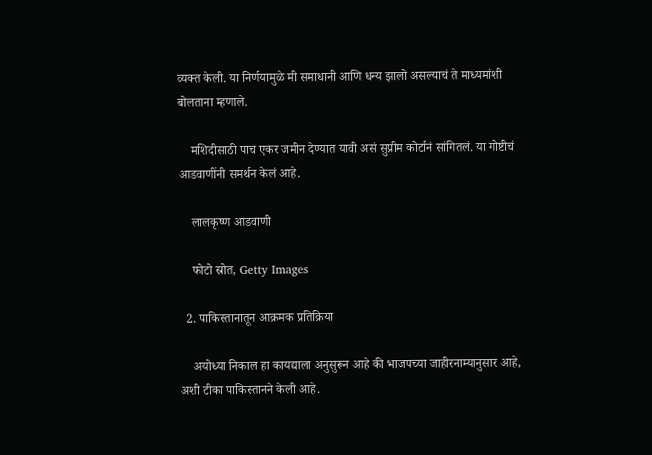व्यक्त केली. या निर्णयामुळे मी समाधानी आणि धन्य झालो असल्याचं ते माध्यमांशी बोलताना म्हणाले.

    मशिदीसाठी पाच एकर जमीन देण्यात यावी असं सुप्रीम कोर्टानं सांगितलं. या गोष्टीचं आडवाणींनी समर्थन केलं आहे.

    लालकृष्ण आडवाणी

    फोटो स्रोत, Getty Images

  2. पाकिस्तानातून आक्रमक प्रतिक्रिया

    अयोध्या निकाल हा कायद्याला अनुसुरून आहे की भाजपच्या जाहीरनाम्यानुसार आहे, अशी टीका पाकिस्तानने केली आहे.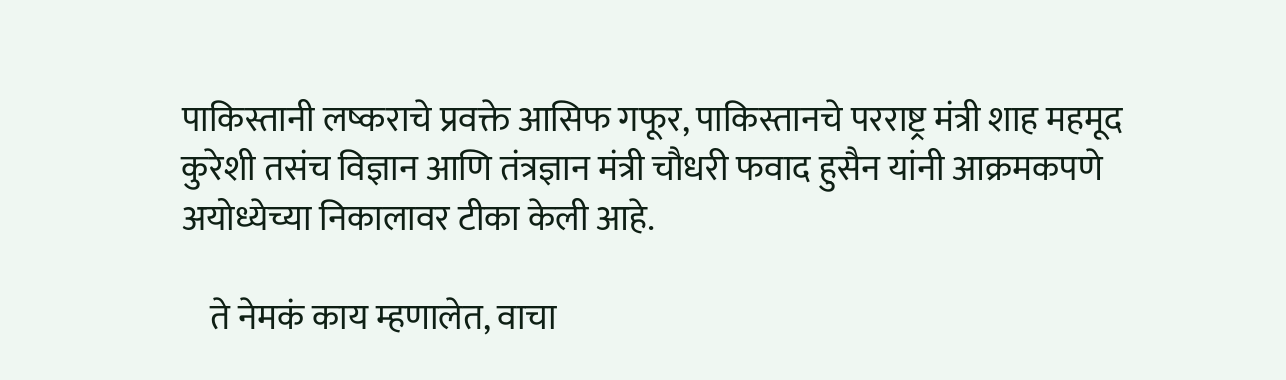पाकिस्तानी लष्कराचे प्रवक्ते आसिफ गफूर, पाकिस्तानचे परराष्ट्र मंत्री शाह महमूद कुरेशी तसंच विज्ञान आणि तंत्रज्ञान मंत्री चौधरी फवाद हुसैन यांनी आक्रमकपणे अयोध्येच्या निकालावर टीका केली आहे.

    ते नेमकं काय म्हणालेत, वाचा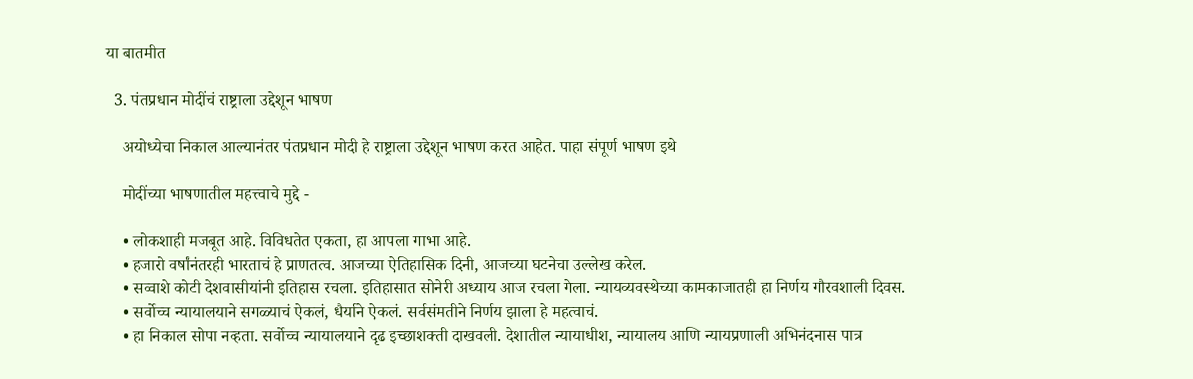या बातमीत

  3. पंतप्रधान मोदींचं राष्ट्राला उद्देशून भाषण

    अयोध्येचा निकाल आल्यानंतर पंतप्रधान मोदी हे राष्ट्राला उद्देशून भाषण करत आहेत. पाहा संपूर्ण भाषण इथे

    मोदींच्या भाषणातील महत्त्वाचे मुद्दे -

    • लोकशाही मजबूत आहे. विविधतेत एकता, हा आपला गाभा आहे.
    • हजारो वर्षांनंतरही भारताचं हे प्राणतत्व. आजच्या ऐतिहासिक दिनी, आजच्या घटनेचा उल्लेख करेल.
    • सव्वाशे कोटी देशवासीयांनी इतिहास रचला. इतिहासात सोनेरी अध्याय आज रचला गेला. न्यायव्यवस्थेच्या कामकाजातही हा निर्णय गौरवशाली दिवस.
    • सर्वोच्च न्यायालयाने सगळ्याचं ऐकलं, धैर्याने ऐकलं. सर्वसंमतीने निर्णय झाला हे महत्वाचं.
    • हा निकाल सोपा नव्हता. सर्वोच्च न्यायालयाने दृढ इच्छाशक्ती दाखवली. देशातील न्यायाधीश, न्यायालय आणि न्यायप्रणाली अभिनंदनास पात्र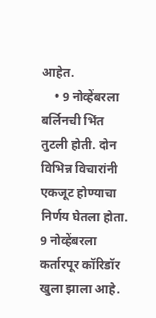आहेत.
    • 9 नोव्हेंबरला बर्लिनची भिंत तुटली होती. दोन विभिन्न विचारांनी एकजूट होण्याचा निर्णय घेतला होता. 9 नोव्हेंबरला कर्तारपूर कॉरिडॉर खुला झाला आहे.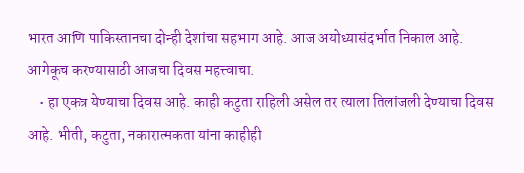भारत आणि पाकिस्तानचा दोन्ही देशांचा सहभाग आहे. आज अयोध्यासंदर्भात निकाल आहे. आगेकूच करण्यासाठी आजचा दिवस महत्त्वाचा.
    • हा एकत्र येण्याचा दिवस आहे. काही कटुता राहिली असेल तर त्याला तिलांजली देण्याचा दिवस आहे. भीती, कटुता, नकारात्मकता यांना काहीही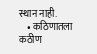स्थान नाही.
    • कठिणातला कठीण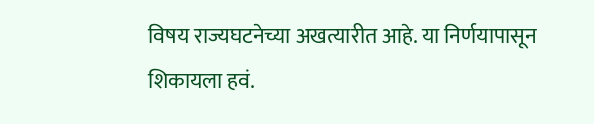विषय राज्यघटनेच्या अखत्यारीत आहे. या निर्णयापासून शिकायला हवं.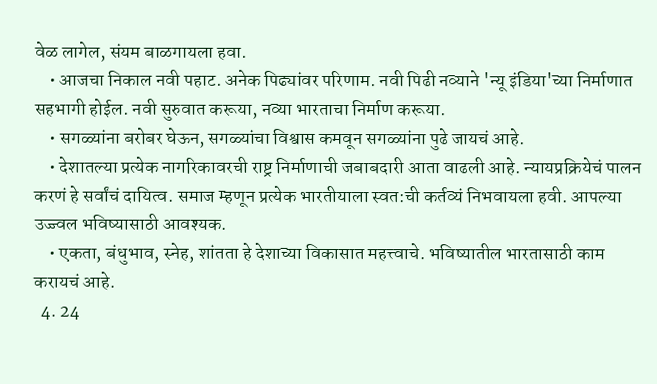वेळ लागेल, संयम बाळगायला हवा.
    • आजचा निकाल नवी पहाट. अनेक पिढ्यांवर परिणाम. नवी पिढी नव्याने 'न्यू इंडिया'च्या निर्माणात सहभागी होईल. नवी सुरुवात करूया, नव्या भारताचा निर्माण करूया.
    • सगळ्यांना बरोबर घेऊन, सगळ्यांचा विश्वास कमवून सगळ्यांना पुढे जायचं आहे.
    • देशातल्या प्रत्येक नागरिकावरची राष्ट्र निर्माणाची जबाबदारी आता वाढली आहे. न्यायप्रक्रियेचं पालन करणं हे सर्वांचं दायित्व. समाज म्हणून प्रत्येक भारतीयाला स्वत:ची कर्तव्यं निभवायला हवी. आपल्या उज्ज्वल भविष्यासाठी आवश्यक.
    • एकता, बंधुभाव, स्नेह, शांतता हे देशाच्या विकासात महत्त्वाचे. भविष्यातील भारतासाठी काम करायचं आहे.
  4. 24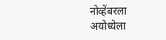नोव्हेंबरला अयोध्येला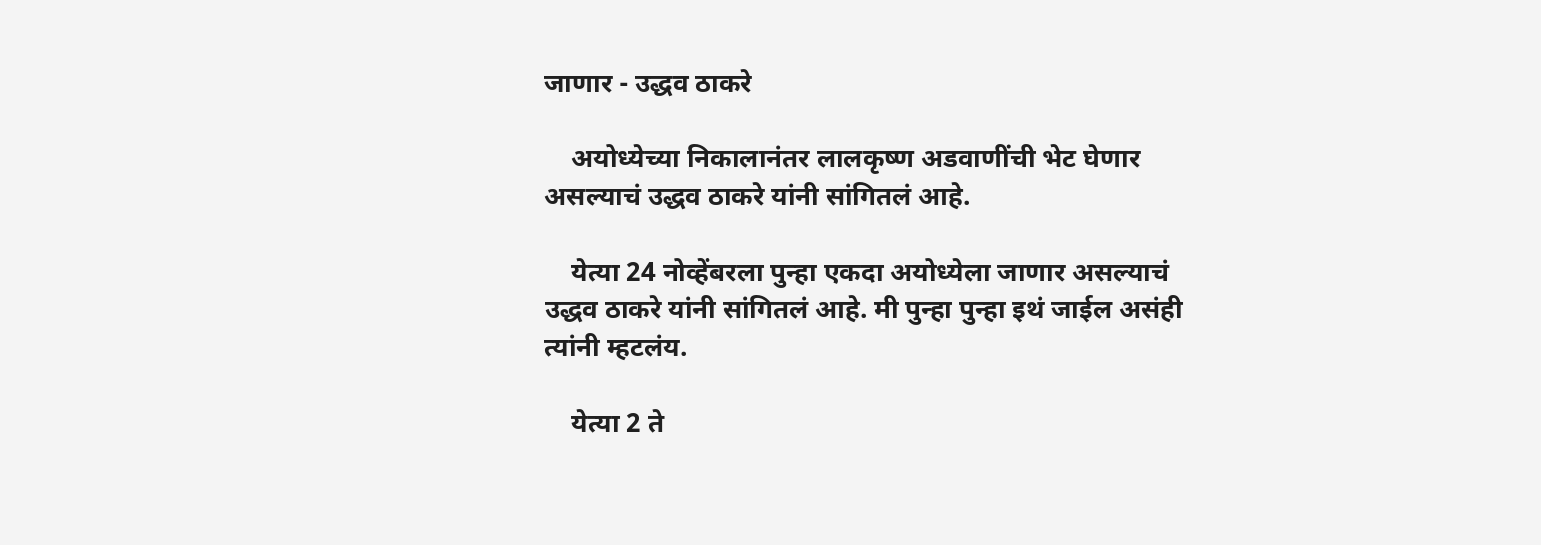जाणार - उद्धव ठाकरे

    अयोध्येच्या निकालानंतर लालकृष्ण अडवाणींची भेट घेणार असल्याचं उद्धव ठाकरे यांनी सांगितलं आहे.

    येत्या 24 नोव्हेंबरला पुन्हा एकदा अयोध्येला जाणार असल्याचं उद्धव ठाकरे यांनी सांगितलं आहे. मी पुन्हा पुन्हा इथं जाईल असंही त्यांनी म्हटलंय.

    येत्या 2 ते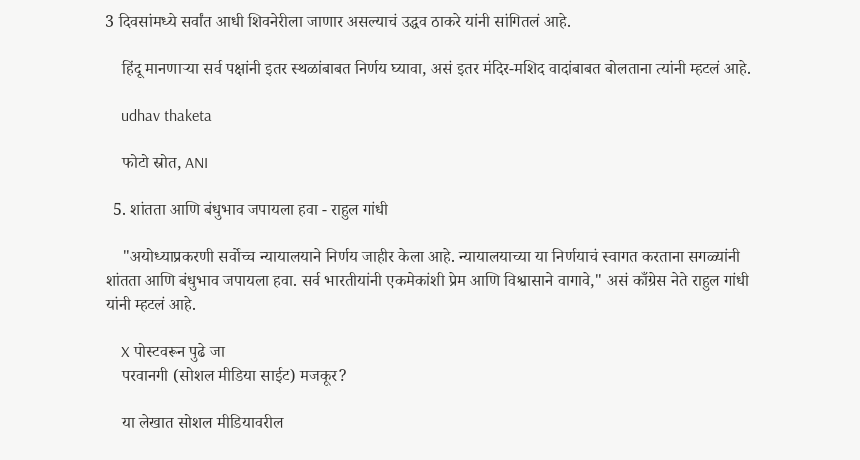3 दिवसांमध्ये सर्वांत आधी शिवनेरीला जाणार असल्याचं उद्धव ठाकरे यांनी सांगितलं आहे.

    हिंदू मानणाऱ्या सर्व पक्षांनी इतर स्थळांबाबत निर्णय घ्यावा, असं इतर मंदिर-मशिद वादांबाबत बोलताना त्यांनी म्हटलं आहे.

    udhav thaketa

    फोटो स्रोत, ANI

  5. शांतता आणि बंधुभाव जपायला हवा - राहुल गांधी

    "अयोध्याप्रकरणी सर्वोच्च न्यायालयाने निर्णय जाहीर केला आहे. न्यायालयाच्या या निर्णयाचं स्वागत करताना सगळ्यांनी शांतता आणि बंधुभाव जपायला हवा. सर्व भारतीयांनी एकमेकांशी प्रेम आणि विश्वासाने वागावे," असं काँग्रेस नेते राहुल गांधी यांनी म्हटलं आहे.

    X पोस्टवरून पुढे जा
    परवानगी (सोशल मीडिया साईट) मजकूर?

    या लेखात सोशल मीडियावरील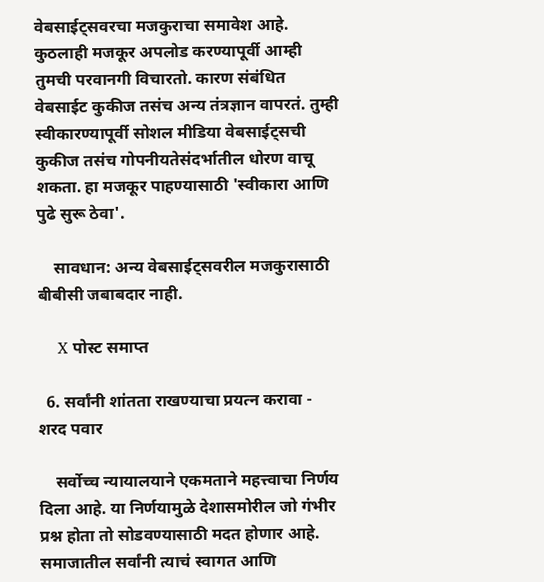वेबसाईट्सवरचा मजकुराचा समावेश आहे. कुठलाही मजकूर अपलोड करण्यापूर्वी आम्ही तुमची परवानगी विचारतो. कारण संबंधित वेबसाईट कुकीज तसंच अन्य तंत्रज्ञान वापरतं. तुम्ही स्वीकारण्यापूर्वी सोशल मीडिया वेबसाईट्सची कुकीज तसंच गोपनीयतेसंदर्भातील धोरण वाचू शकता. हा मजकूर पाहण्यासाठी 'स्वीकारा आणि पुढे सुरू ठेवा'.

    सावधान: अन्य वेबसाईट्सवरील मजकुरासाठी बीबीसी जबाबदार नाही.

    X पोस्ट समाप्त

  6. सर्वांनी शांतता राखण्याचा प्रयत्न करावा - शरद पवार

    सर्वोच्च न्यायालयाने एकमताने महत्त्वाचा निर्णय दिला आहे. या निर्णयामुळे देशासमोरील जो गंभीर प्रश्न होता तो सोडवण्यासाठी मदत होणार आहे. समाजातील सर्वांनी त्याचं स्वागत आणि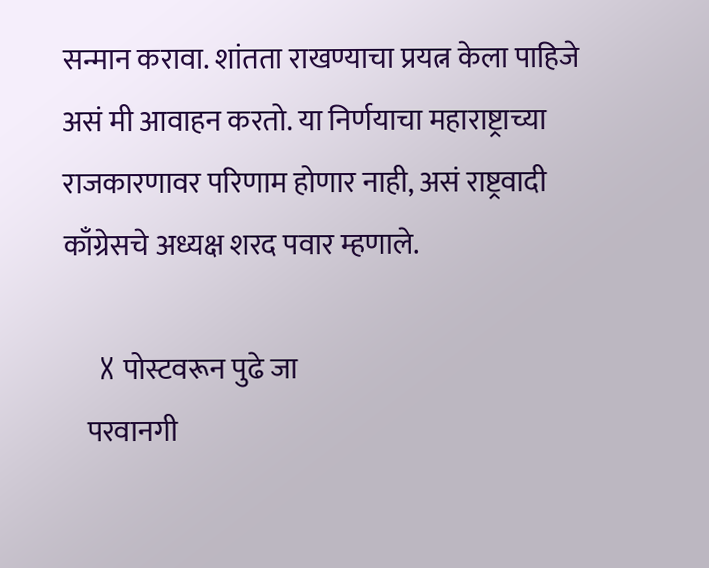सन्मान करावा. शांतता राखण्याचा प्रयत्न केला पाहिजे असं मी आवाहन करतो. या निर्णयाचा महाराष्ट्राच्या राजकारणावर परिणाम होणार नाही, असं राष्ट्रवादी काँग्रेसचे अध्यक्ष शरद पवार म्हणाले.

    X पोस्टवरून पुढे जा
    परवानगी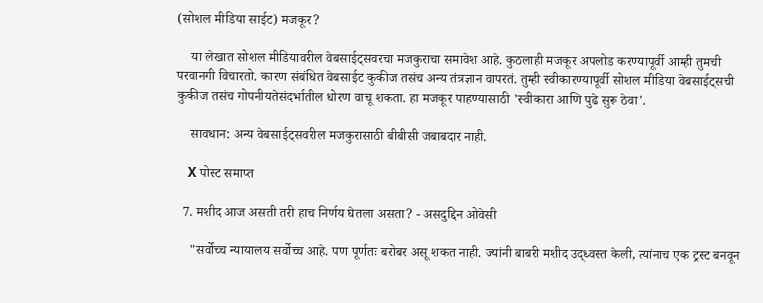(सोशल मीडिया साईट) मजकूर?

    या लेखात सोशल मीडियावरील वेबसाईट्सवरचा मजकुराचा समावेश आहे. कुठलाही मजकूर अपलोड करण्यापूर्वी आम्ही तुमची परवानगी विचारतो. कारण संबंधित वेबसाईट कुकीज तसंच अन्य तंत्रज्ञान वापरतं. तुम्ही स्वीकारण्यापूर्वी सोशल मीडिया वेबसाईट्सची कुकीज तसंच गोपनीयतेसंदर्भातील धोरण वाचू शकता. हा मजकूर पाहण्यासाठी 'स्वीकारा आणि पुढे सुरू ठेवा'.

    सावधान: अन्य वेबसाईट्सवरील मजकुरासाठी बीबीसी जबाबदार नाही.

    X पोस्ट समाप्त

  7. मशीद आज असती तरी हाच निर्णय घेतला असता? - असदुद्दिन ओवेसी

    "सर्वोच्च न्यायालय सर्वोच्च आहे. पण पूर्णतः बरोबर असू शकत नाही. ज्यांनी बाबरी मशीद उद्ध्वस्त केली, त्यांनाच एक ट्रस्ट बनवून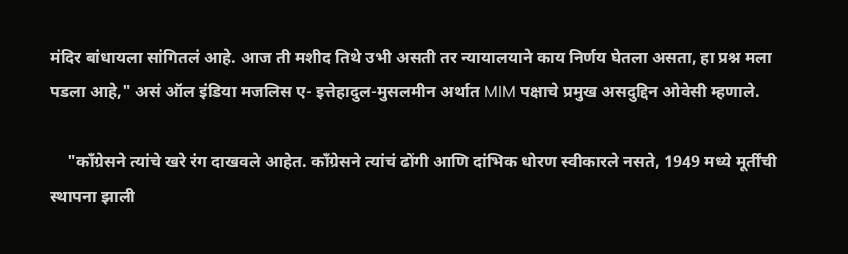मंदिर बांधायला सांगितलं आहे. आज ती मशीद तिथे उभी असती तर न्यायालयाने काय निर्णय घेतला असता, हा प्रश्न मला पडला आहे," असं ऑल इंडिया मजलिस ए- इत्तेहादुल-मुसलमीन अर्थात MIM पक्षाचे प्रमुख असदुद्दिन ओवेसी म्हणाले.

    "काँग्रेसने त्यांचे खरे रंग दाखवले आहेत. काँग्रेसने त्यांचं ढोंगी आणि दांभिक धोरण स्वीकारले नसते, 1949 मध्ये मूर्तींची स्थापना झाली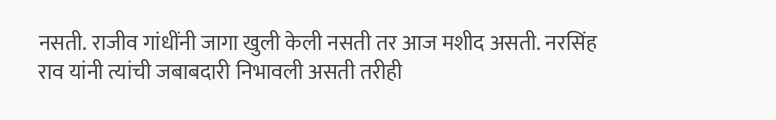नसती. राजीव गांधींनी जागा खुली केली नसती तर आज मशीद असती. नरसिंह राव यांनी त्यांची जबाबदारी निभावली असती तरीही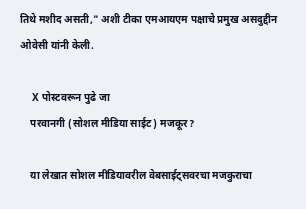तिथे मशीद असती," अशी टीका एमआयएम पक्षाचे प्रमुख असदुद्दीन ओवेसी यांनी केली.

    X पोस्टवरून पुढे जा
    परवानगी (सोशल मीडिया साईट) मजकूर?

    या लेखात सोशल मीडियावरील वेबसाईट्सवरचा मजकुराचा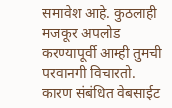समावेश आहे. कुठलाही मजकूर अपलोड करण्यापूर्वी आम्ही तुमची परवानगी विचारतो. कारण संबंधित वेबसाईट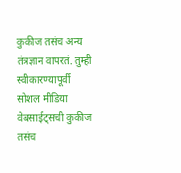कुकीज तसंच अन्य तंत्रज्ञान वापरतं. तुम्ही स्वीकारण्यापूर्वी सोशल मीडिया वेबसाईट्सची कुकीज तसंच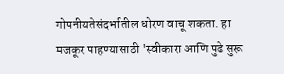गोपनीयतेसंदर्भातील धोरण वाचू शकता. हा मजकूर पाहण्यासाठी 'स्वीकारा आणि पुढे सुरू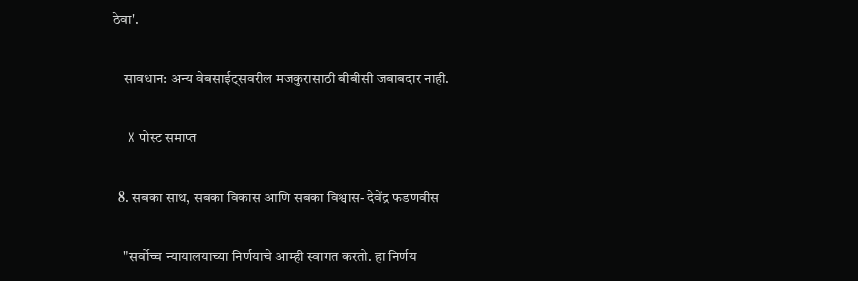ठेवा'.

    सावधान: अन्य वेबसाईट्सवरील मजकुरासाठी बीबीसी जबाबदार नाही.

    X पोस्ट समाप्त

  8. सबका साथ, सबका विकास आणि सबका विश्वास- देवेंद्र फडणवीस

    "सर्वोच्च न्यायालयाच्या निर्णयाचे आम्ही स्वागत करतो. हा निर्णय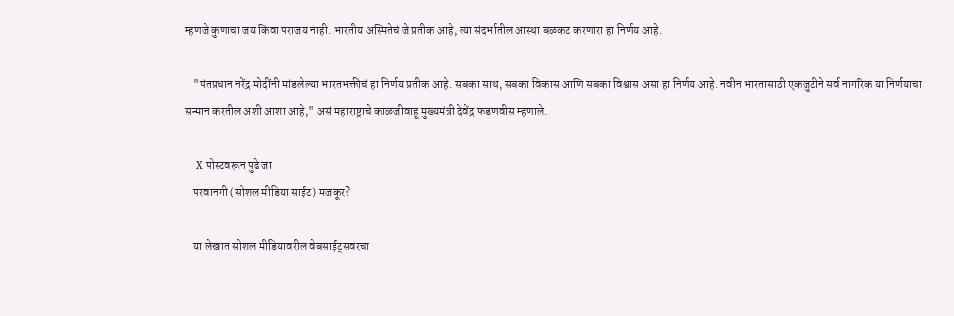म्हणजे कुणाचा जय किंवा पराजय नाही. भारतीय अस्मितेचं जे प्रतीक आहे, त्या संदर्भातील आस्था बळकट करणारा हा निर्णय आहे.

    "पंतप्रधान नरेंद्र मोदींनी मांडलेल्या भारतभक्तीचं हा निर्णय प्रतीक आहे. सबका साथ, सबका विकास आणि सबका विश्वास असा हा निर्णय आहे. नवीन भारतासाठी एकजुटीने सर्व नागरिक या निर्णयाचा सन्मान करतील अशी आशा आहे," असं महाराष्ट्राचे काळजीवाहू मुख्यमंत्री देवेंद्र फडणवीस म्हणाले.

    X पोस्टवरून पुढे जा
    परवानगी (सोशल मीडिया साईट) मजकूर?

    या लेखात सोशल मीडियावरील वेबसाईट्सवरचा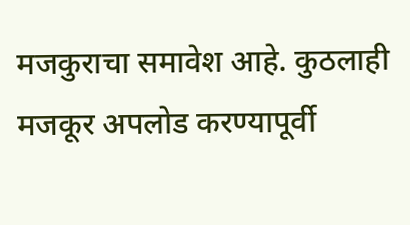मजकुराचा समावेश आहे. कुठलाही मजकूर अपलोड करण्यापूर्वी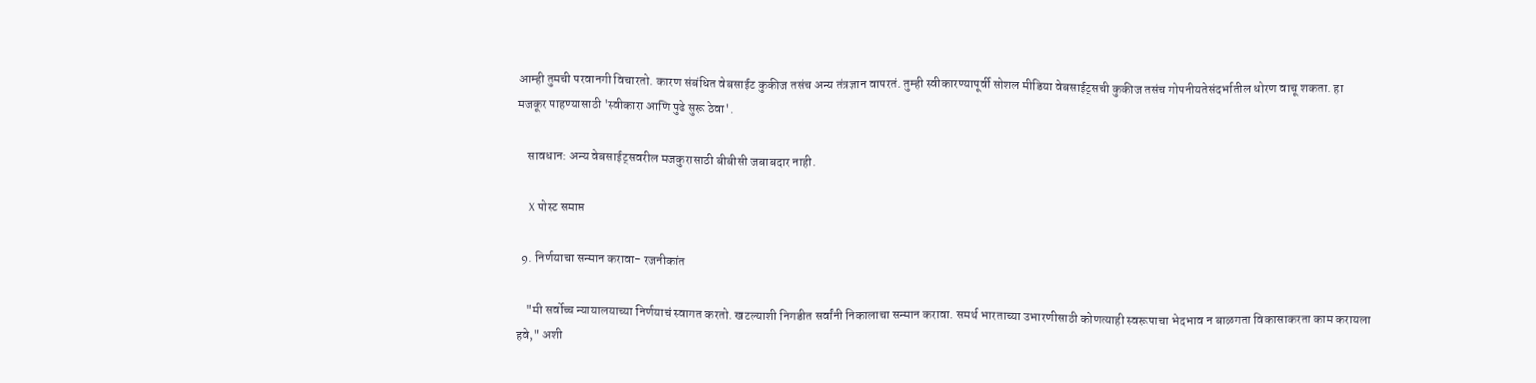आम्ही तुमची परवानगी विचारतो. कारण संबंधित वेबसाईट कुकीज तसंच अन्य तंत्रज्ञान वापरतं. तुम्ही स्वीकारण्यापूर्वी सोशल मीडिया वेबसाईट्सची कुकीज तसंच गोपनीयतेसंदर्भातील धोरण वाचू शकता. हा मजकूर पाहण्यासाठी 'स्वीकारा आणि पुढे सुरू ठेवा'.

    सावधान: अन्य वेबसाईट्सवरील मजकुरासाठी बीबीसी जबाबदार नाही.

    X पोस्ट समाप्त

  9. निर्णयाचा सन्मान करावा- रजनीकांत

    "मी सर्वोच्च न्यायालयाच्या निर्णयाचं स्वागत करतो. खटल्याशी निगडीत सर्वांनी निकालाचा सन्मान करावा. समर्थ भारताच्या उभारणीसाठी कोणत्याही स्वरूपाचा भेदभाव न बाळगता विकासाकरता काम करायला हवे," अशी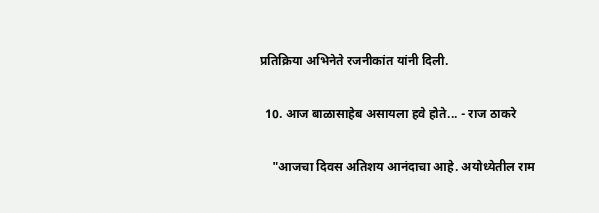प्रतिक्रिया अभिनेते रजनीकांत यांनी दिली.

  10. आज बाळासाहेब असायला हवे होते... - राज ठाकरे

    "आजचा दिवस अतिशय आनंदाचा आहे. अयोध्येतील राम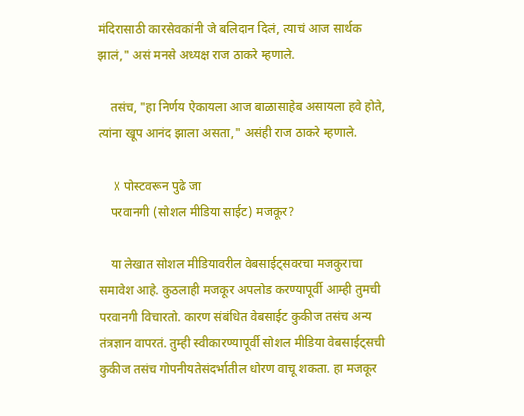मंदिरासाठी कारसेवकांनी जे बलिदान दिलं, त्याचं आज सार्थक झालं," असं मनसे अध्यक्ष राज ठाकरे म्हणाले.

    तसंच, "हा निर्णय ऐकायला आज बाळासाहेब असायला हवे होते, त्यांना खूप आनंद झाला असता," असंही राज ठाकरे म्हणाले.

    X पोस्टवरून पुढे जा
    परवानगी (सोशल मीडिया साईट) मजकूर?

    या लेखात सोशल मीडियावरील वेबसाईट्सवरचा मजकुराचा समावेश आहे. कुठलाही मजकूर अपलोड करण्यापूर्वी आम्ही तुमची परवानगी विचारतो. कारण संबंधित वेबसाईट कुकीज तसंच अन्य तंत्रज्ञान वापरतं. तुम्ही स्वीकारण्यापूर्वी सोशल मीडिया वेबसाईट्सची कुकीज तसंच गोपनीयतेसंदर्भातील धोरण वाचू शकता. हा मजकूर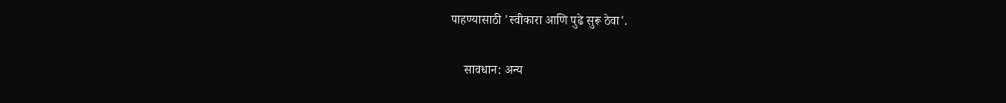पाहण्यासाठी 'स्वीकारा आणि पुढे सुरू ठेवा'.

    सावधान: अन्य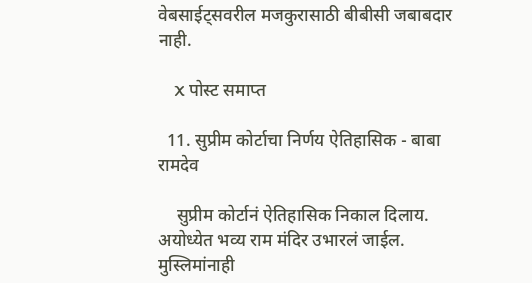वेबसाईट्सवरील मजकुरासाठी बीबीसी जबाबदार नाही.

    X पोस्ट समाप्त

  11. सुप्रीम कोर्टाचा निर्णय ऐतिहासिक - बाबा रामदेव

    सुप्रीम कोर्टानं ऐतिहासिक निकाल दिलाय. अयोध्येत भव्य राम मंदिर उभारलं जाईल. मुस्लिमांनाही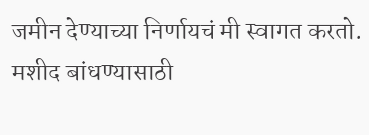जमीन देण्याच्या निर्णायचं मी स्वागत करतो. मशीद बांधण्यासाठी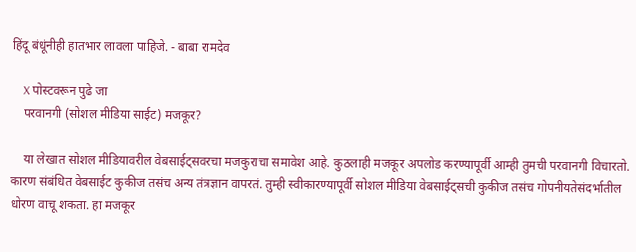हिंदू बंधूंनीही हातभार लावला पाहिजे. - बाबा रामदेव

    X पोस्टवरून पुढे जा
    परवानगी (सोशल मीडिया साईट) मजकूर?

    या लेखात सोशल मीडियावरील वेबसाईट्सवरचा मजकुराचा समावेश आहे. कुठलाही मजकूर अपलोड करण्यापूर्वी आम्ही तुमची परवानगी विचारतो. कारण संबंधित वेबसाईट कुकीज तसंच अन्य तंत्रज्ञान वापरतं. तुम्ही स्वीकारण्यापूर्वी सोशल मीडिया वेबसाईट्सची कुकीज तसंच गोपनीयतेसंदर्भातील धोरण वाचू शकता. हा मजकूर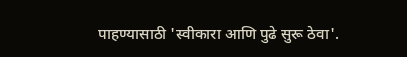पाहण्यासाठी 'स्वीकारा आणि पुढे सुरू ठेवा'.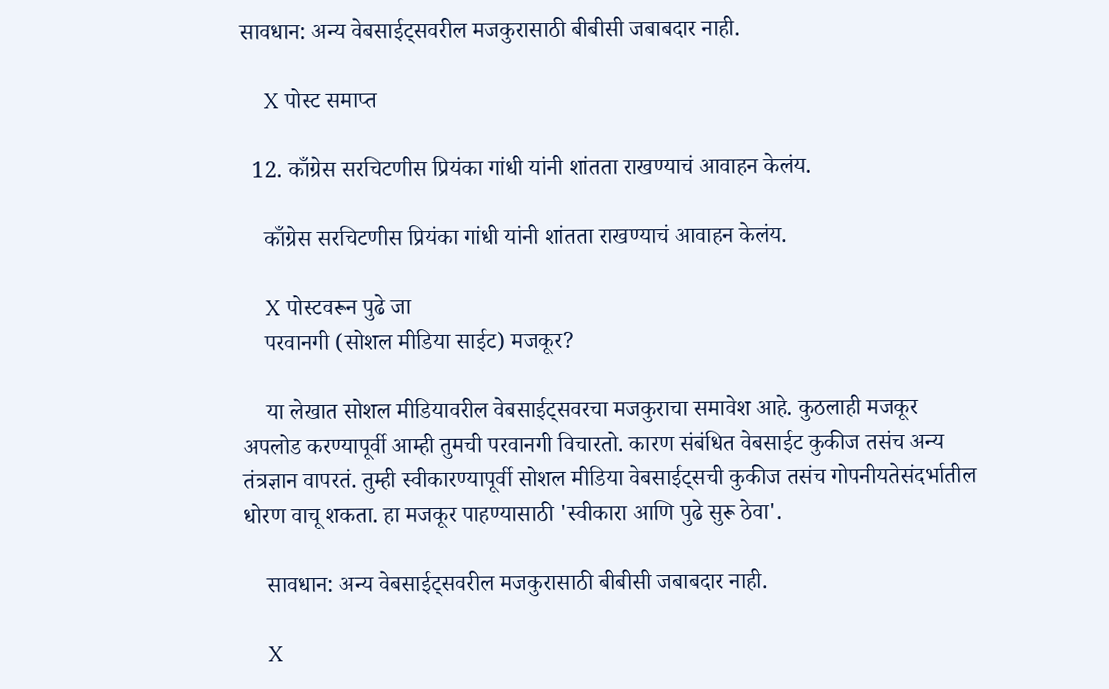सावधान: अन्य वेबसाईट्सवरील मजकुरासाठी बीबीसी जबाबदार नाही.

    X पोस्ट समाप्त

  12. काँग्रेस सरचिटणीस प्रियंका गांधी यांनी शांतता राखण्याचं आवाहन केलंय.

    काँग्रेस सरचिटणीस प्रियंका गांधी यांनी शांतता राखण्याचं आवाहन केलंय.

    X पोस्टवरून पुढे जा
    परवानगी (सोशल मीडिया साईट) मजकूर?

    या लेखात सोशल मीडियावरील वेबसाईट्सवरचा मजकुराचा समावेश आहे. कुठलाही मजकूर अपलोड करण्यापूर्वी आम्ही तुमची परवानगी विचारतो. कारण संबंधित वेबसाईट कुकीज तसंच अन्य तंत्रज्ञान वापरतं. तुम्ही स्वीकारण्यापूर्वी सोशल मीडिया वेबसाईट्सची कुकीज तसंच गोपनीयतेसंदर्भातील धोरण वाचू शकता. हा मजकूर पाहण्यासाठी 'स्वीकारा आणि पुढे सुरू ठेवा'.

    सावधान: अन्य वेबसाईट्सवरील मजकुरासाठी बीबीसी जबाबदार नाही.

    X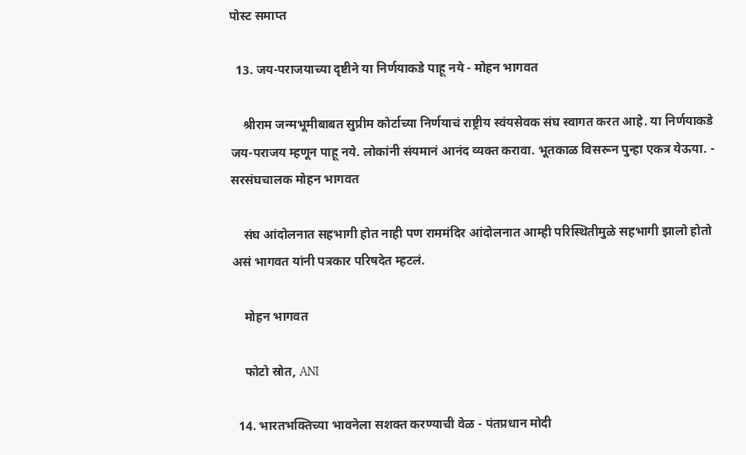पोस्ट समाप्त

  13. जय-पराजयाच्या दृष्टीने या निर्णयाकडे पाहू नये - मोहन भागवत

    श्रीराम जन्मभूमीबाबत सुप्रीम कोर्टाच्या निर्णयाचं राष्ट्रीय स्वंयसेवक संघ स्वागत करत आहे. या निर्णयाकडे जय-पराजय म्हणून पाहू नये. लोकांनी संयमानं आनंद व्यक्त करावा. भूतकाळ विसरून पुन्हा एकत्र येऊया. - सरसंघचालक मोहन भागवत

    संघ आंदोलनात सहभागी होत नाही पण राममंदिर आंदोलनात आम्ही परिस्थितीमुळे सहभागी झालो होतो असं भागवत यांनी पत्रकार परिषदेत म्हटलं.

    मोहन भागवत

    फोटो स्रोत, ANI

  14. भारतभक्तिच्या भावनेला सशक्त करण्याची वेळ - पंतप्रधान मोदी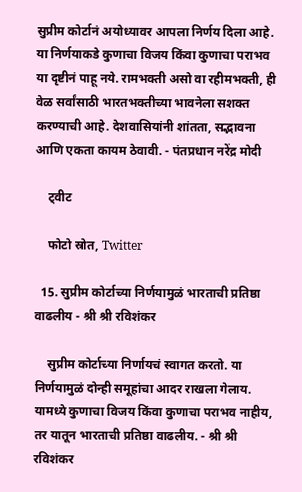सुप्रीम कोर्टानं अयोध्यावर आपला निर्णय दिला आहे. या निर्णयाकडे कुणाचा विजय किंवा कुणाचा पराभव या दृष्टीनं पाहू नये. रामभक्ती असो वा रहीमभक्ती, ही वेळ सर्वांसाठी भारतभक्तीच्या भावनेला सशक्त करण्याची आहे. देशवासियांनी शांतता, सद्भावना आणि एकता कायम ठेवावी. - पंतप्रधान नरेंद्र मोदी

    ट्वीट

    फोटो स्रोत, Twitter

  15. सुप्रीम कोर्टाच्या निर्णयामुळं भारताची प्रतिष्ठा वाढलीय - श्री श्री रविशंकर

    सुप्रीम कोर्टाच्या निर्णायचं स्वागत करतो. या निर्णयामुळं दोन्ही समूहांचा आदर राखला गेलाय. यामध्ये कुणाचा विजय किंवा कुणाचा पराभव नाहीय, तर यातून भारताची प्रतिष्ठा वाढलीय. - श्री श्री रविशंकर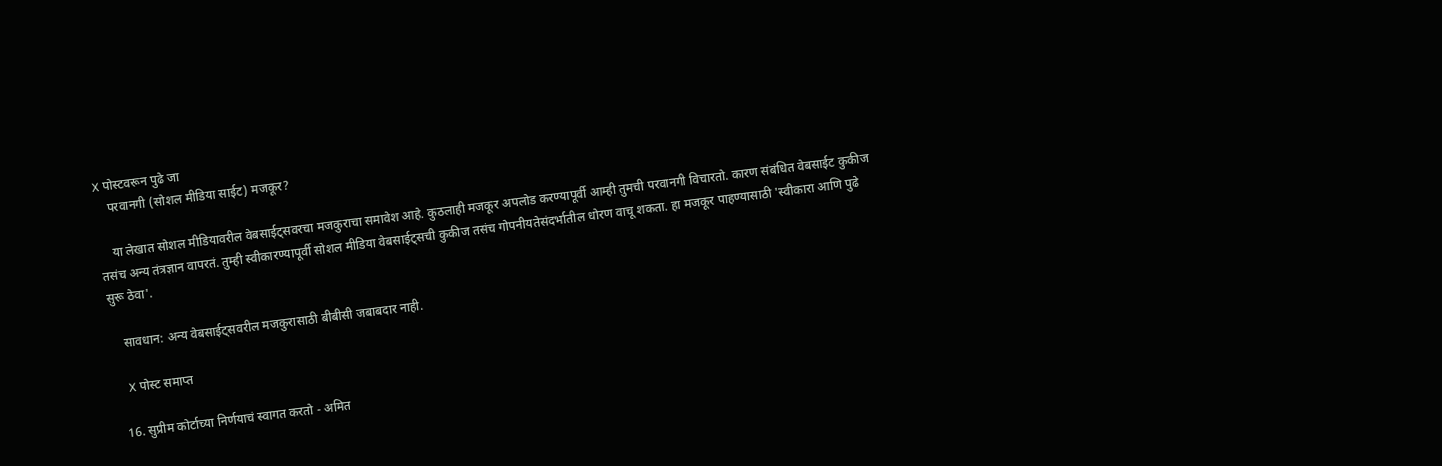X पोस्टवरून पुढे जा
    परवानगी (सोशल मीडिया साईट) मजकूर?

    या लेखात सोशल मीडियावरील वेबसाईट्सवरचा मजकुराचा समावेश आहे. कुठलाही मजकूर अपलोड करण्यापूर्वी आम्ही तुमची परवानगी विचारतो. कारण संबंधित वेबसाईट कुकीज तसंच अन्य तंत्रज्ञान वापरतं. तुम्ही स्वीकारण्यापूर्वी सोशल मीडिया वेबसाईट्सची कुकीज तसंच गोपनीयतेसंदर्भातील धोरण वाचू शकता. हा मजकूर पाहण्यासाठी 'स्वीकारा आणि पुढे सुरू ठेवा'.

    सावधान: अन्य वेबसाईट्सवरील मजकुरासाठी बीबीसी जबाबदार नाही.

    X पोस्ट समाप्त

  16. सुप्रीम कोर्टाच्या निर्णयाचं स्वागत करतो - अमित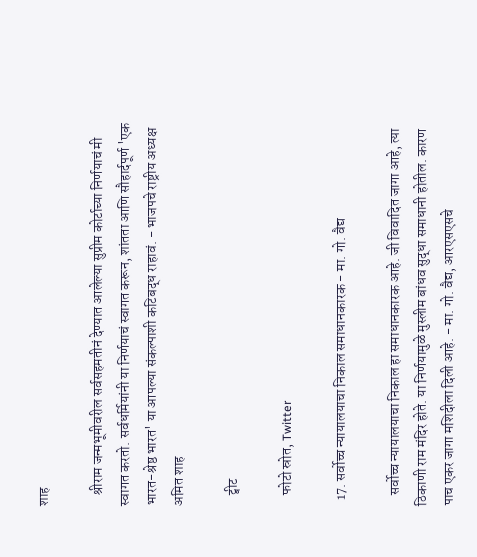शाह

    श्रीराम जन्मभूमीवरील सर्वसहमतीनं देण्यात आलेल्या सुप्रीम कोर्टाच्या निर्णयाचं मी स्वागत करतो. सर्वधर्मियांनी या निर्णयाचं स्वागत करून, शांतता आणि सौहार्दपूर्ण 'एक भारत-श्रेष्ठ भारत' या आपल्या संकल्पाशी कटिबद्ध राहावं. - भाजपचे राष्ट्रीय अध्यक्ष अमित शाह

    ट्वीट

    फोटो स्रोत, Twitter

  17. सर्वोच्च न्यायालयाचा निकाल समाधानकारक - मा. गो. वैद्य

    सर्वोच्च न्यायालयाचा निकाल हा समाधानकारक आहे. जी विवादित जागा आहे, त्या ठिकाणी राम मंदिर होते. या निर्णयामुळे मुस्लीम बांधव सुद्धा समाधानी होतील. कारण पाच एकर जागा मशिदीला दिली आहे. - मा. गो. वैद्य, आरएसएसचे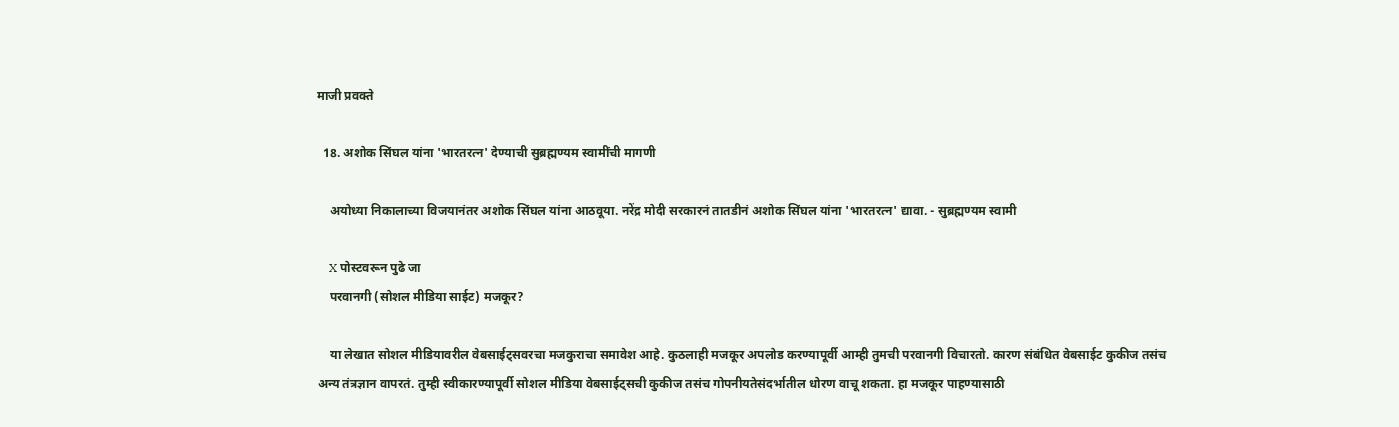माजी प्रवक्ते

  18. अशोक सिंघल यांना 'भारतरत्न' देण्याची सुब्रह्मण्यम स्वामींची मागणी

    अयोध्या निकालाच्या विजयानंतर अशोक सिंघल यांना आठवूया. नरेंद्र मोदी सरकारनं तातडीनं अशोक सिंघल यांना 'भारतरत्न' द्यावा. - सुब्रह्मण्यम स्वामी

    X पोस्टवरून पुढे जा
    परवानगी (सोशल मीडिया साईट) मजकूर?

    या लेखात सोशल मीडियावरील वेबसाईट्सवरचा मजकुराचा समावेश आहे. कुठलाही मजकूर अपलोड करण्यापूर्वी आम्ही तुमची परवानगी विचारतो. कारण संबंधित वेबसाईट कुकीज तसंच अन्य तंत्रज्ञान वापरतं. तुम्ही स्वीकारण्यापूर्वी सोशल मीडिया वेबसाईट्सची कुकीज तसंच गोपनीयतेसंदर्भातील धोरण वाचू शकता. हा मजकूर पाहण्यासाठी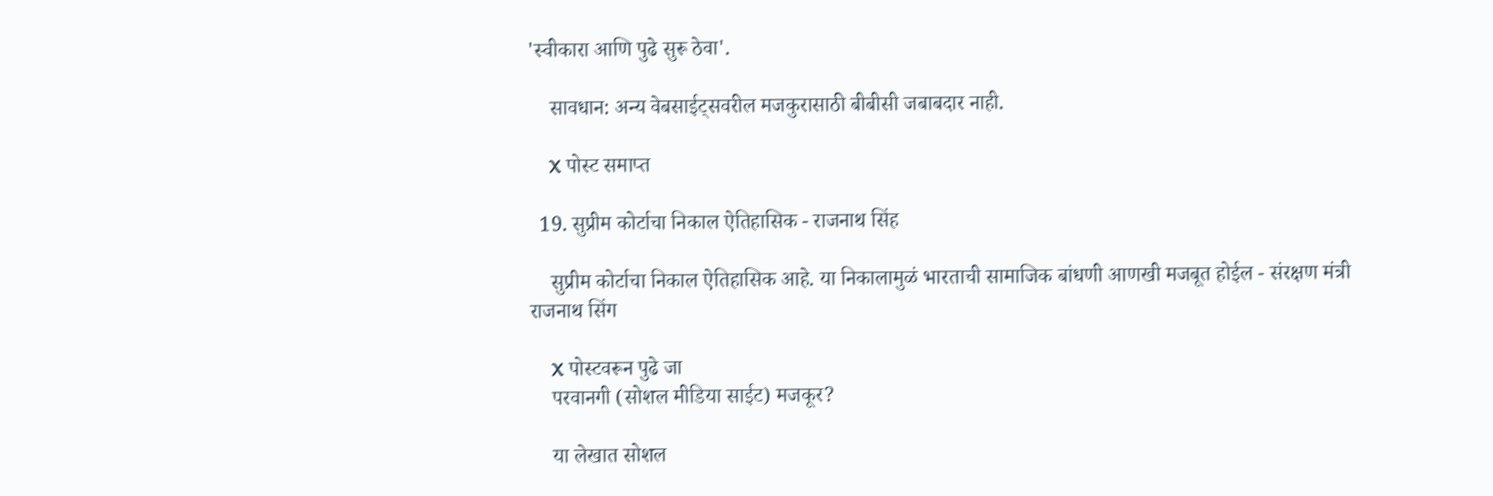'स्वीकारा आणि पुढे सुरू ठेवा'.

    सावधान: अन्य वेबसाईट्सवरील मजकुरासाठी बीबीसी जबाबदार नाही.

    X पोस्ट समाप्त

  19. सुप्रीम कोर्टाचा निकाल ऐतिहासिक - राजनाथ सिंह

    सुप्रीम कोर्टाचा निकाल ऐतिहासिक आहे. या निकालामुळं भारताची सामाजिक बांधणी आणखी मजबूत होईल - संरक्षण मंत्री राजनाथ सिंग

    X पोस्टवरून पुढे जा
    परवानगी (सोशल मीडिया साईट) मजकूर?

    या लेखात सोशल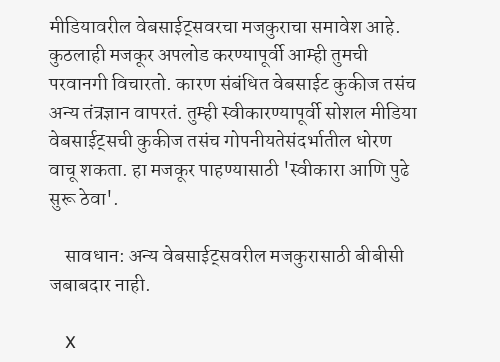मीडियावरील वेबसाईट्सवरचा मजकुराचा समावेश आहे. कुठलाही मजकूर अपलोड करण्यापूर्वी आम्ही तुमची परवानगी विचारतो. कारण संबंधित वेबसाईट कुकीज तसंच अन्य तंत्रज्ञान वापरतं. तुम्ही स्वीकारण्यापूर्वी सोशल मीडिया वेबसाईट्सची कुकीज तसंच गोपनीयतेसंदर्भातील धोरण वाचू शकता. हा मजकूर पाहण्यासाठी 'स्वीकारा आणि पुढे सुरू ठेवा'.

    सावधान: अन्य वेबसाईट्सवरील मजकुरासाठी बीबीसी जबाबदार नाही.

    X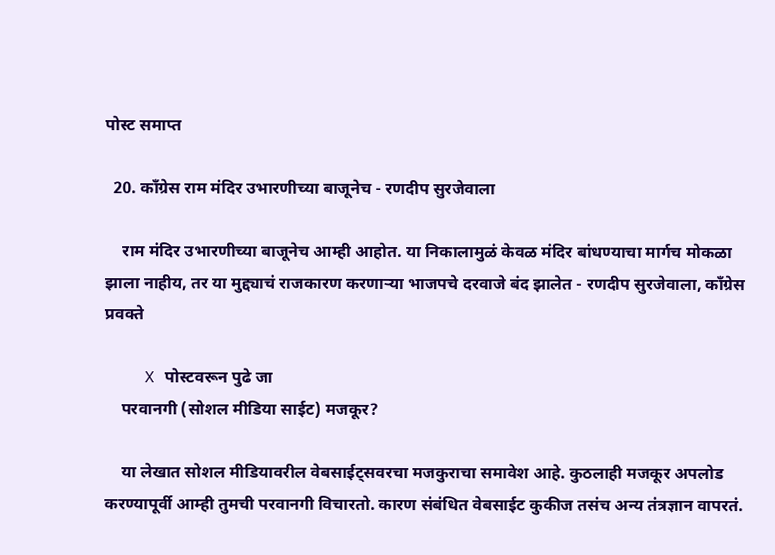पोस्ट समाप्त

  20. काँग्रेस राम मंदिर उभारणीच्या बाजूनेच - रणदीप सुरजेवाला

    राम मंदिर उभारणीच्या बाजूनेच आम्ही आहोत. या निकालामुळं केवळ मंदिर बांधण्याचा मार्गच मोकळा झाला नाहीय, तर या मुद्द्याचं राजकारण करणाऱ्या भाजपचे दरवाजे बंद झालेत - रणदीप सुरजेवाला, काँग्रेस प्रवक्ते

    X पोस्टवरून पुढे जा
    परवानगी (सोशल मीडिया साईट) मजकूर?

    या लेखात सोशल मीडियावरील वेबसाईट्सवरचा मजकुराचा समावेश आहे. कुठलाही मजकूर अपलोड करण्यापूर्वी आम्ही तुमची परवानगी विचारतो. कारण संबंधित वेबसाईट कुकीज तसंच अन्य तंत्रज्ञान वापरतं.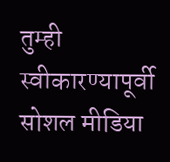तुम्ही स्वीकारण्यापूर्वी सोशल मीडिया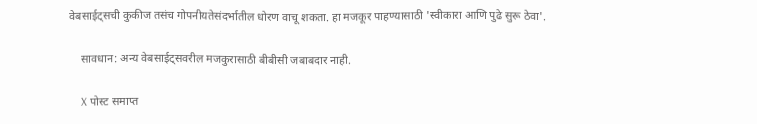वेबसाईट्सची कुकीज तसंच गोपनीयतेसंदर्भातील धोरण वाचू शकता. हा मजकूर पाहण्यासाठी 'स्वीकारा आणि पुढे सुरू ठेवा'.

    सावधान: अन्य वेबसाईट्सवरील मजकुरासाठी बीबीसी जबाबदार नाही.

    X पोस्ट समाप्त